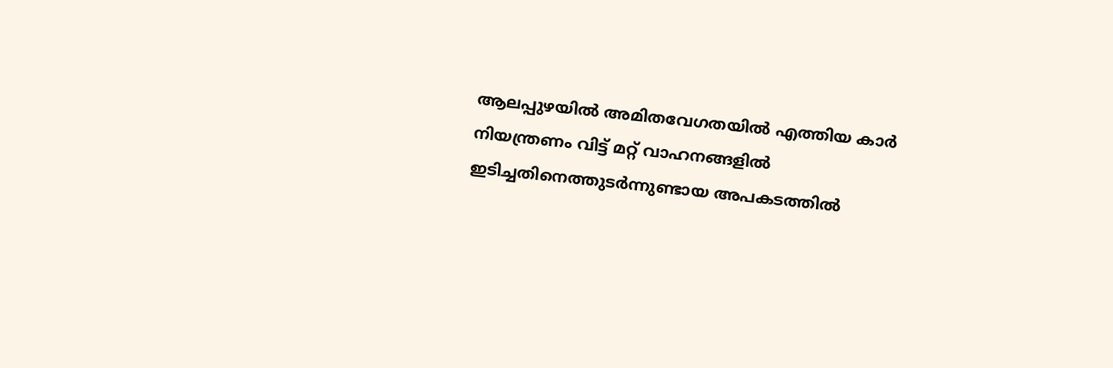ആലപ്പുഴയിൽ അമിതവേഗതയിൽ എത്തിയ കാർ നിയന്ത്രണം വിട്ട് മറ്റ് വാഹനങ്ങളിൽ ഇടിച്ചതിനെത്തുടർന്നുണ്ടായ അപകടത്തിൽ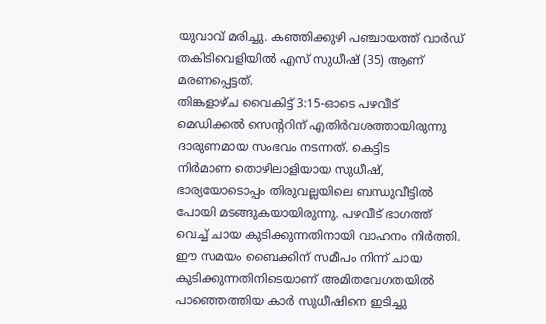യുവാവ് മരിച്ചു. കഞ്ഞിക്കുഴി പഞ്ചായത്ത് വാർഡ് തകിടിവെളിയിൽ എസ് സുധീഷ് (35) ആണ് മരണപ്പെട്ടത്.
തിങ്കളാഴ്ച വൈകിട്ട് 3:15-ഓടെ പഴവീട് മെഡിക്കൽ സെന്ററിന് എതിർവശത്തായിരുന്നു ദാരുണമായ സംഭവം നടന്നത്. കെട്ടിട
നിർമാണ തൊഴിലാളിയായ സുധീഷ്, ഭാര്യയോടൊപ്പം തിരുവല്ലയിലെ ബന്ധുവീട്ടിൽ പോയി മടങ്ങുകയായിരുന്നു. പഴവീട് ഭാഗത്ത് വെച്ച് ചായ കുടിക്കുന്നതിനായി വാഹനം നിർത്തി.
ഈ സമയം ബൈക്കിന് സമീപം നിന്ന് ചായ കുടിക്കുന്നതിനിടെയാണ് അമിതവേഗതയിൽ പാഞ്ഞെത്തിയ കാർ സുധീഷിനെ ഇടിച്ചു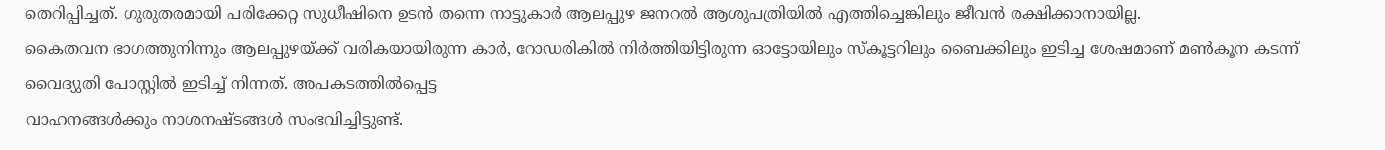തെറിപ്പിച്ചത്. ഗുരുതരമായി പരിക്കേറ്റ സുധീഷിനെ ഉടൻ തന്നെ നാട്ടുകാർ ആലപ്പുഴ ജനറൽ ആശുപത്രിയിൽ എത്തിച്ചെങ്കിലും ജീവൻ രക്ഷിക്കാനായില്ല.
കൈതവന ഭാഗത്തുനിന്നും ആലപ്പുഴയ്ക്ക് വരികയായിരുന്ന കാർ, റോഡരികിൽ നിർത്തിയിട്ടിരുന്ന ഓട്ടോയിലും സ്കൂട്ടറിലും ബൈക്കിലും ഇടിച്ച ശേഷമാണ് മൺകൂന കടന്ന് വൈദ്യുതി പോസ്റ്റിൽ ഇടിച്ച് നിന്നത്. അപകടത്തിൽപ്പെട്ട
വാഹനങ്ങൾക്കും നാശനഷ്ടങ്ങൾ സംഭവിച്ചിട്ടുണ്ട്.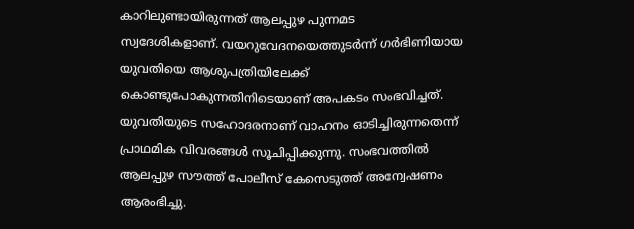കാറിലുണ്ടായിരുന്നത് ആലപ്പുഴ പുന്നമട
സ്വദേശികളാണ്. വയറുവേദനയെത്തുടർന്ന് ഗർഭിണിയായ യുവതിയെ ആശുപത്രിയിലേക്ക് കൊണ്ടുപോകുന്നതിനിടെയാണ് അപകടം സംഭവിച്ചത്.
യുവതിയുടെ സഹോദരനാണ് വാഹനം ഓടിച്ചിരുന്നതെന്ന് പ്രാഥമിക വിവരങ്ങൾ സൂചിപ്പിക്കുന്നു. സംഭവത്തിൽ ആലപ്പുഴ സൗത്ത് പോലീസ് കേസെടുത്ത് അന്വേഷണം ആരംഭിച്ചു.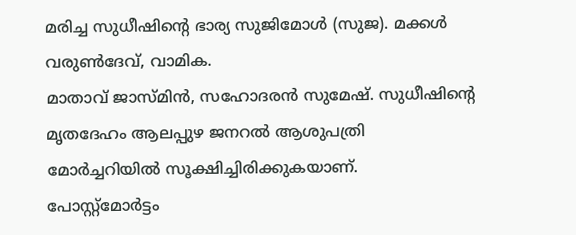മരിച്ച സുധീഷിന്റെ ഭാര്യ സുജിമോൾ (സുജ). മക്കൾ വരുൺദേവ്, വാമിക.
മാതാവ് ജാസ്മിൻ, സഹോദരൻ സുമേഷ്. സുധീഷിന്റെ മൃതദേഹം ആലപ്പുഴ ജനറൽ ആശുപത്രി മോർച്ചറിയിൽ സൂക്ഷിച്ചിരിക്കുകയാണ്.
പോസ്റ്റ്മോർട്ടം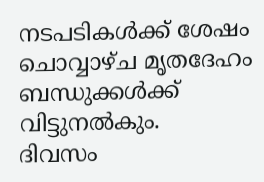നടപടികൾക്ക് ശേഷം ചൊവ്വാഴ്ച മൃതദേഹം ബന്ധുക്കൾക്ക് വിട്ടുനൽകും.
ദിവസം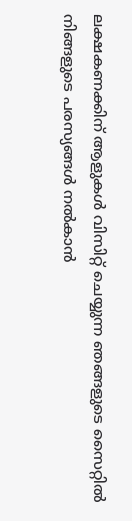ലക്ഷകണക്കിന് ആളുകൾ വിസിറ്റ് ചെയ്യുന്ന ഞങ്ങളുടെ സൈറ്റിൽ നിങ്ങളുടെ പരസ്യങ്ങൾ നൽകാൻ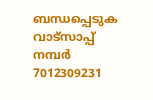ബന്ധപ്പെടുക വാട്സാപ്പ് നമ്പർ 7012309231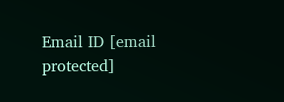Email ID [email protected]